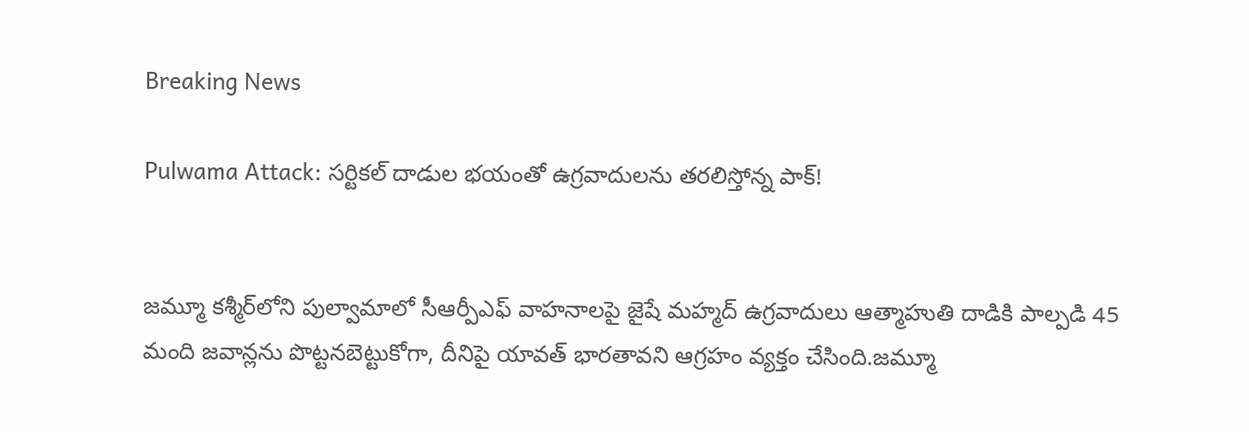Breaking News

Pulwama Attack: సర్టికల్ దాడుల భయంతో ఉగ్రవాదులను తరలిస్తోన్న పాక్!


జమ్మూ కశ్మీర్‌లోని పుల్వామాలో సీఆర్పీఎఫ్ వాహనాలపై జైషే మహ్మద్ ఉగ్రవాదులు ఆత్మాహుతి దాడికి పాల్పడి 45 మంది జవాన్లను పొట్టనబెట్టుకోగా, దీనిపై యావత్ భారతావని ఆగ్రహం వ్యక్తం చేసింది.జమ్మూ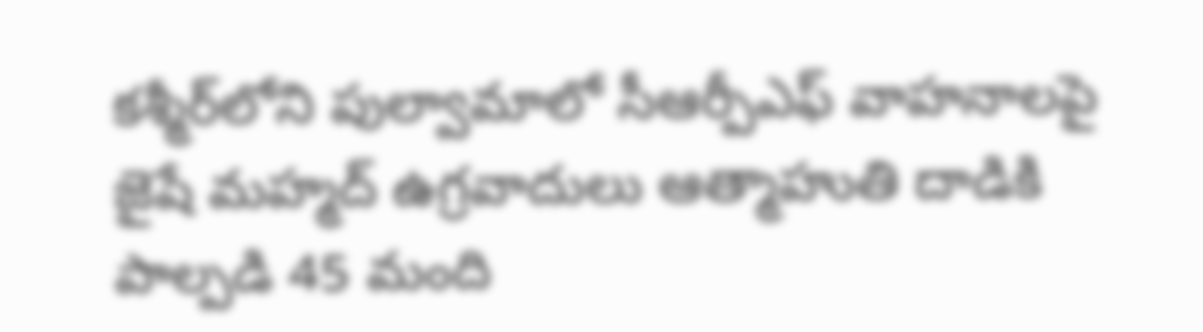కశ్మీర్‌లోని పుల్వామాలో సీఆర్పీఎఫ్ వాహనాలపై జైషే మహ్మద్ ఉగ్రవాదులు ఆత్మాహుతి దాడికి పాల్పడి 45 మంది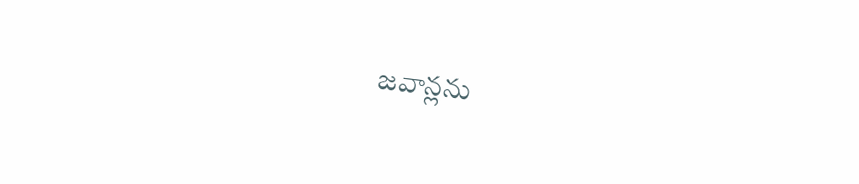జవాన్లను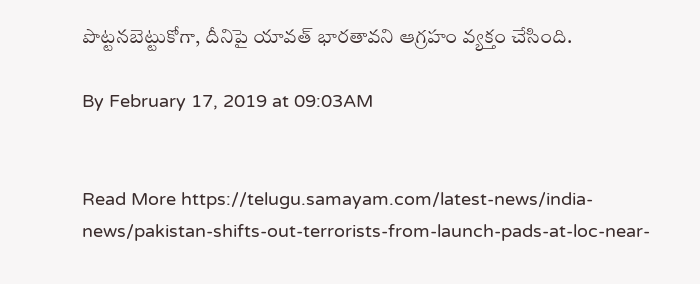పొట్టనబెట్టుకోగా, దీనిపై యావత్ భారతావని ఆగ్రహం వ్యక్తం చేసింది.

By February 17, 2019 at 09:03AM


Read More https://telugu.samayam.com/latest-news/india-news/pakistan-shifts-out-terrorists-from-launch-pads-at-loc-near-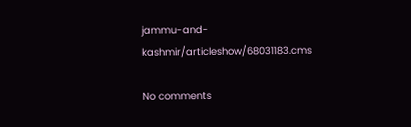jammu-and-kashmir/articleshow/68031183.cms

No comments